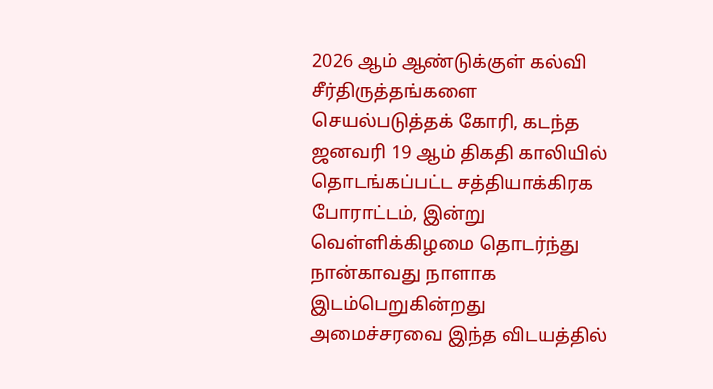2026 ஆம் ஆண்டுக்குள் கல்வி சீர்திருத்தங்களை செயல்படுத்தக் கோரி, கடந்த ஜனவரி 19 ஆம் திகதி காலியில் தொடங்கப்பட்ட சத்தியாக்கிரக போராட்டம், இன்று வெள்ளிக்கிழமை தொடர்ந்து நான்காவது நாளாக இடம்பெறுகின்றது
அமைச்சரவை இந்த விடயத்தில்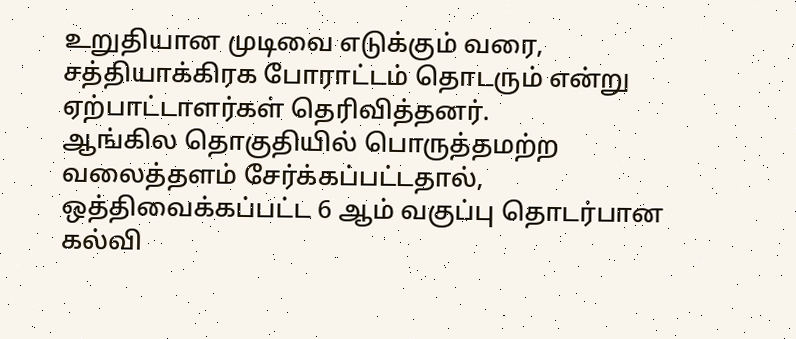உறுதியான முடிவை எடுக்கும் வரை, சத்தியாக்கிரக போராட்டம் தொடரும் என்று ஏற்பாட்டாளர்கள் தெரிவித்தனர்.
ஆங்கில தொகுதியில் பொருத்தமற்ற வலைத்தளம் சேர்க்கப்பட்டதால், ஒத்திவைக்கப்பட்ட 6 ஆம் வகுப்பு தொடர்பான கல்வி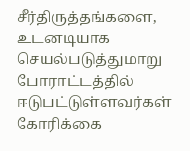சீர்திருத்தங்களை, உடனடியாக செயல்படுத்துமாறு போராட்டத்தில் ஈடுபட்டுள்ளவர்கள் கோரிக்கை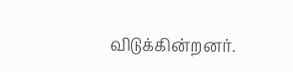விடுக்கின்றனர்.